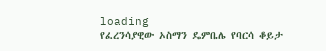loading
የፈረንሳያዊው ኦስማን ዴምቤሌ የባርሳ ቆይታ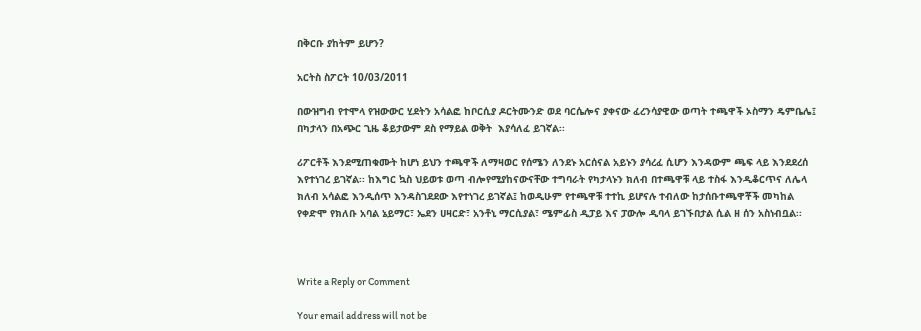በቅርቡ ያከትም ይሆን?

አርትስ ስፖርት 10/03/2011

በውዝግብ የተሞላ የዝውውር ሂደትን አሳልፎ ከቦርሲያ ዶርትሙንድ ወደ ባርሴሎና ያቀናው ፈረንሳያዊው ወጣት ተጫዋች ኦስማን ዴምቤሌ፤ በካታላን በአጭር ጊዜ ቆይታውም ደስ የማይል ወቅት  እያሳለፈ ይገኛል፡፡

ሪፖርቶች እንደሚጠቁሙት ከሆነ ይህን ተጫዋች ለማዛወር የሰሜን ለንደኑ አርሰናል አይኑን ያሳረፈ ሲሆን እንዳውም ጫፍ ላይ እንደደረሰ እየተነገረ ይገኛል፡፡ ከእግር ኳስ ህይወቱ ወጣ ብሎየሚያከናውናቸው ተግባራት የካታላኑን ክለብ በተጫዋቹ ላይ ተስፋ እንዲቆርጥና ለሌላ ክለብ አሳልፎ እንዲሰጥ እንዳስገደደው እየተነገረ ይገኛል፤ ከወዲሁም የተጫዋቹ ተተኪ ይሆናሉ ተብለው ከታሰቡተጫዋቾች መካከል የቀድሞ የክለቡ አባል ኔይማር፣ ኤደን ሀዛርድ፣ አንቶኒ ማርሲያል፣ ሜምፊስ ዲፓይ እና ፓውሎ ዲባላ ይገኙበታል ሲል ዘ ሰን አስነብቧል፡፡



Write a Reply or Comment

Your email address will not be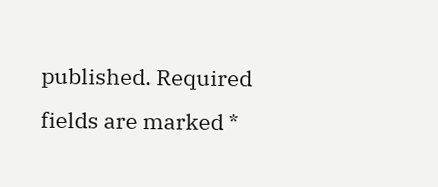published. Required fields are marked *